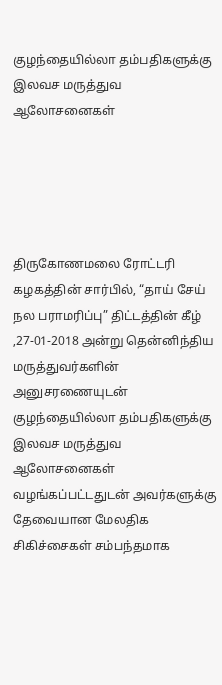குழந்தையில்லா தம்பதிகளுக்கு இலவச மருத்துவ ஆலோசனைகள்





திருகோணமலை ரோட்டரி கழகத்தின் சார்பில், “தாய் சேய் நல பராமரிப்பு” திட்டத்தின் கீழ் ,27-01-2018 அன்று தென்னிந்திய மருத்துவர்களின் அனுசரணையுடன் குழந்தையில்லா தம்பதிகளுக்கு இலவச மருத்துவ ஆலோசனைகள் வழங்கப்பட்டதுடன் அவர்களுக்கு தேவையான மேலதிக சிகிச்சைகள் சம்பந்தமாக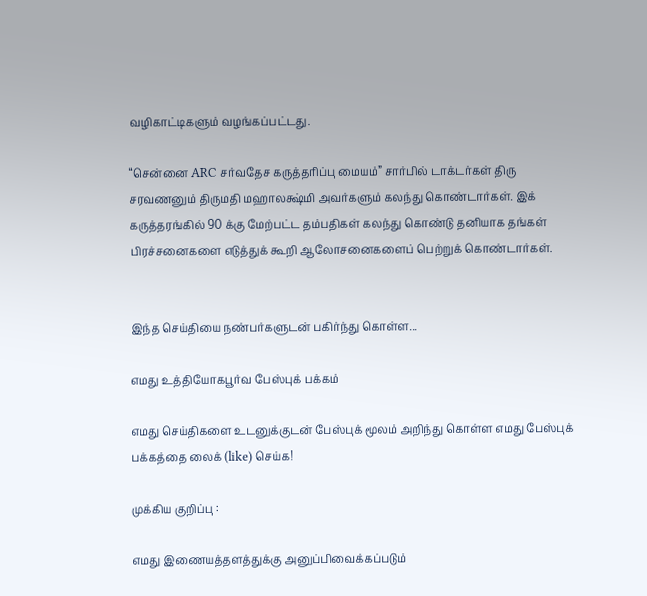வழிகாட்டிகளும் வழங்கப்பட்டது.

“சென்னை ARC சர்வதேச கருத்தரிப்பு மையம்” சார்பில் டாக்டர்கள் திரு சரவணனும் திருமதி மஹாலக்ஷ்மி அவர்களும் கலந்து கொண்டார்கள். இக் கருத்தரங்கில் 90 க்கு மேற்பட்ட தம்பதிகள் கலந்து கொண்டு தனியாக தங்கள் பிரச்சனைகளை எடுத்துக் கூறி ஆலோசனைகளைப் பெற்றுக் கொண்டார்கள்.


இந்த செய்தியை நண்பர்களுடன் பகிர்ந்து கொள்ள...

எமது உத்தியோகபூர்வ பேஸ்புக் பக்கம்

எமது செய்திகளை உடனுக்குடன் பேஸ்புக் மூலம் அறிந்து கொள்ள எமது பேஸ்புக் பக்கத்தை லைக் (like) செய்க!

முக்கிய குறிப்பு :

எமது இணையத்தளத்துக்கு அனுப்பிவைக்கப்படும்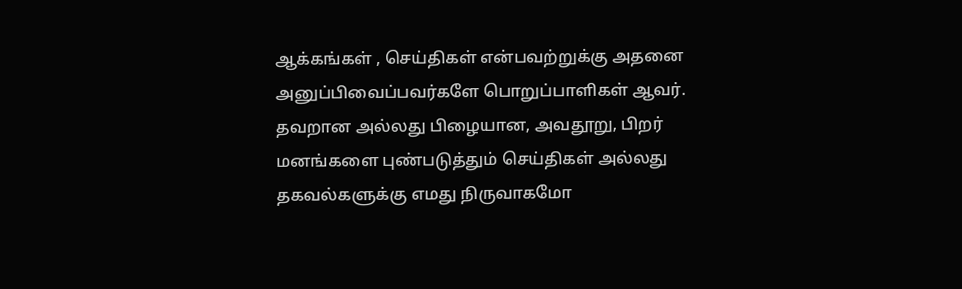ஆக்கங்கள் , செய்திகள் என்பவற்றுக்கு அதனை அனுப்பிவைப்பவர்களே பொறுப்பாளிகள் ஆவர். தவறான அல்லது பிழையான, அவதூறு, பிறர் மனங்களை புண்படுத்தும் செய்திகள் அல்லது தகவல்களுக்கு எமது நிருவாகமோ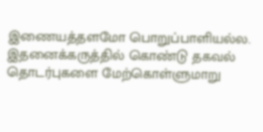இணையத்தளமோ பொறுப்பாளியல்ல. இதனைக்கருத்தில் கொண்டு தகவல் தொடர்புகளை மேற்கொள்ளுமாறு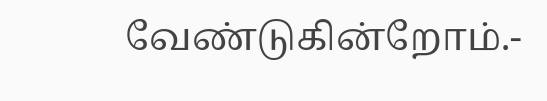வேண்டுகின்றோம்.-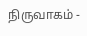நிருவாகம் -